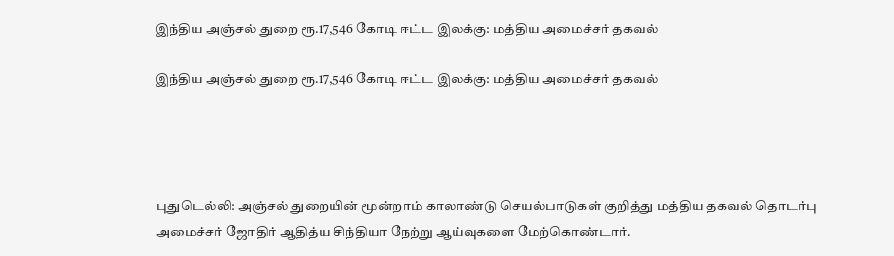இந்திய அஞ்சல் துறை ரூ.17,546 கோடி ஈட்ட இலக்கு: மத்திய அமைச்சர் தகவல்

இந்திய அஞ்சல் துறை ரூ.17,546 கோடி ஈட்ட இலக்கு: மத்திய அமைச்சர் தகவல்




புதுடெல்லி: அஞ்சல் துறையின் மூன்றாம் காலாண்டு செயல்பாடுகள் குறித்து மத்திய தகவல் தொடர்பு அமைச்சர் ஜோதிர் ஆதித்ய சிந்தியா நேற்று ஆய்வுகளை மேற்கொண்டார்.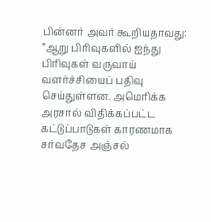பின்னர் அவர் கூறியதாவது: ”ஆறு பிரிவுகளில் ஐந்து பிரிவுகள் வருவாய் வளர்ச்சியைப் பதிவு செய்துள்ளன. அமெரிக்க அரசால் விதிக்கப்பட்ட கட்டுப்பாடுகள் காரணமாக சர்வதேச அஞ்சல்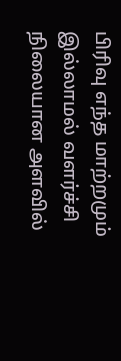பிரிவு எந்த மாற்றமும் இல்லாமல் வளர்ச்சி நிலையான அளவில்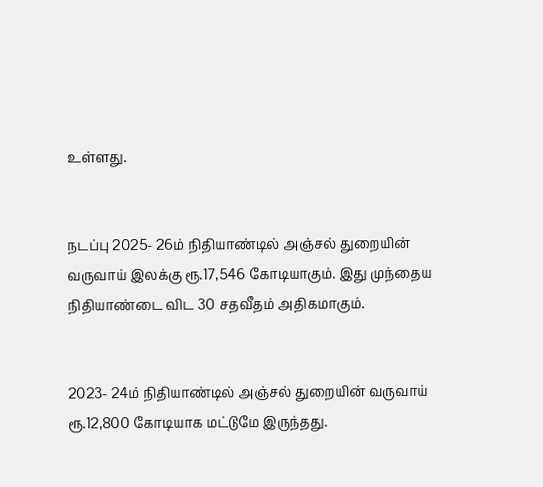உள்ளது.


நடப்பு 2025- 26ம் நிதியாண்டில் அஞ்சல் துறையின் வருவாய் இலக்கு ரூ.17,546 கோடியாகும். இது முந்தைய நிதியாண்டை விட 30 சதவீதம் அதிகமாகும்.


2023- 24ம் நிதியாண்டில் அஞ்சல் துறையின் வருவாய் ரூ.12,800 கோடியாக மட்டுமே இருந்தது.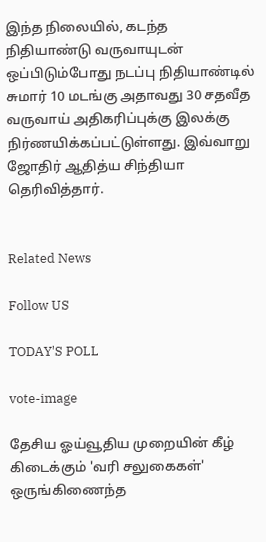இந்த நிலையில், கடந்த நிதியாண்டு வருவாயுடன் ஒப்பிடும்போது நடப்பு நிதியாண்டில் சுமார் 10 மடங்கு அதாவது 30 சதவீத வருவாய் அதிகரிப்புக்கு இலக்கு நிர்ணயிக்கப்பட்டுள்ளது. இவ்வாறு ஜோதிர் ஆதித்ய சிந்தியா தெரிவித்தார்.


Related News

Follow US

TODAY'S POLL

vote-image

தேசிய ஓய்வூதிய முறையின் கீழ் கிடைக்கும் 'வரி சலுகைகள்' ஒருங்கிணைந்த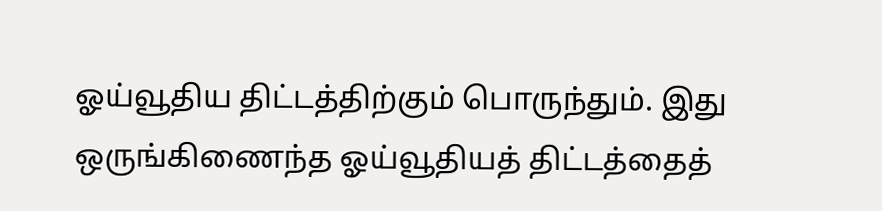ஓய்வூதிய திட்டத்திற்கும் பொருந்தும். இது ஒருங்கிணைந்த ஓய்வூதியத் திட்டத்தைத்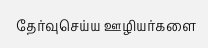தேர்வுசெய்ய ஊழியர்களை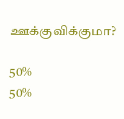ஊக்குவிக்குமா?

50%
50%